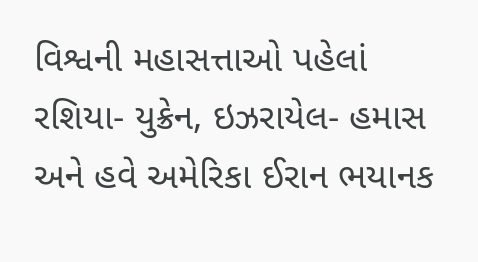વિશ્વની મહાસત્તાઓ પહેલાં રશિયા- યુક્રેન, ઇઝરાયેલ- હમાસ અને હવે અમેરિકા ઈરાન ભયાનક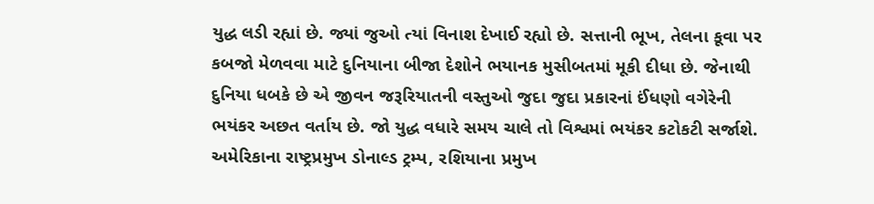યુદ્ધ લડી રહ્યાં છે. જ્યાં જુઓ ત્યાં વિનાશ દેખાઈ રહ્યો છે. સત્તાની ભૂખ, તેલના કૂવા પર કબજો મેળવવા માટે દુનિયાના બીજા દેશોને ભયાનક મુસીબતમાં મૂકી દીધા છે. જેનાથી દુનિયા ધબકે છે એ જીવન જરૂરિયાતની વસ્તુઓ જુદા જુદા પ્રકારનાં ઈંધણો વગેરેની ભયંકર અછત વર્તાય છે. જો યુદ્ધ વધારે સમય ચાલે તો વિશ્વમાં ભયંકર કટોકટી સર્જાશે. અમેરિકાના રાષ્ટ્રપ્રમુખ ડોનાલ્ડ ટ્રમ્પ, રશિયાના પ્રમુખ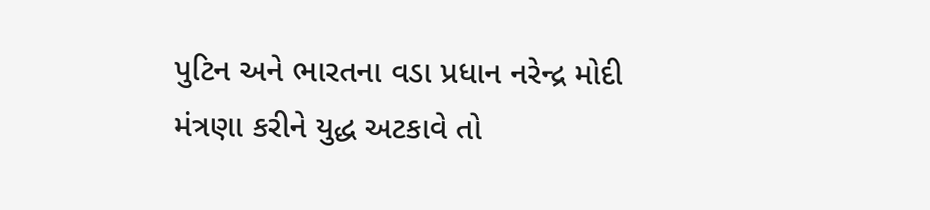પુટિન અને ભારતના વડા પ્રધાન નરેન્દ્ર મોદી મંત્રણા કરીને યુદ્ધ અટકાવે તો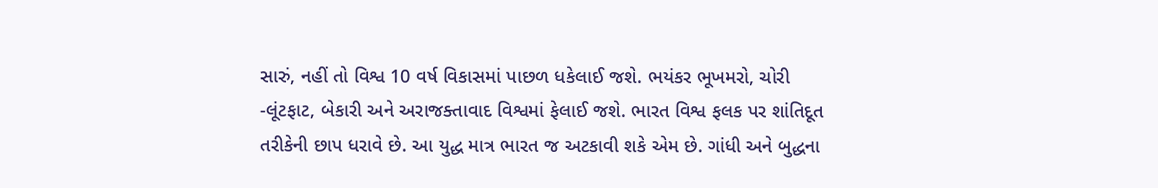સારું, નહીં તો વિશ્વ 10 વર્ષ વિકાસમાં પાછળ ધકેલાઈ જશે. ભયંકર ભૂખમરો, ચોરી -લૂંટફાટ, બેકારી અને અરાજક્તાવાદ વિશ્વમાં ફેલાઈ જશે. ભારત વિશ્વ ફલક પર શાંતિદૂત તરીકેની છાપ ધરાવે છે. આ યુદ્ધ માત્ર ભારત જ અટકાવી શકે એમ છે. ગાંધી અને બુદ્ધના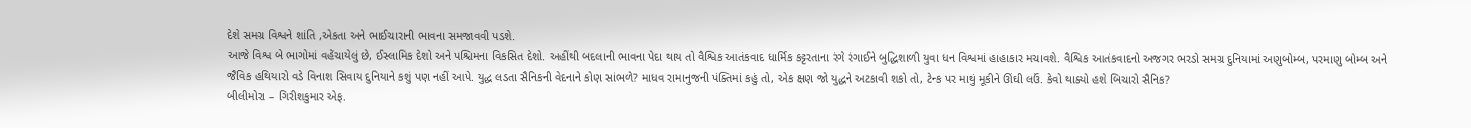દેશે સમગ્ર વિશ્વને શાંતિ ,એકતા અને ભાઈચારાની ભાવના સમજાવવી પડશે.
આજે વિશ્વ બે ભાગોમાં વહેંચાયેલું છે, ઈસ્લામિક દેશો અને પશ્ચિમના વિકસિત દેશો. અહીંથી બદલાની ભાવના પેદા થાય તો વૈશ્વિક આતંકવાદ ધાર્મિક કટ્ટરતાના રંગે રંગાઈને બુદ્ધિશાળી યુવા ધન વિશ્વમાં હાહાકાર મચાવશે. વૈશ્વિક આતંકવાદનો અજગર ભરડો સમગ્ર દુનિયામાં અણુબોમ્બ, પરમાણુ બોમ્બ અને જૈવિક હથિયારો વડે વિનાશ સિવાય દુનિયાને કશું પણ નહીં આપે. યુદ્ધ લડતા સૈનિકની વેદનાને કોણ સાંભળે? માધવ રામાનુજની પંક્તિમાં કહું તો, એક ક્ષણ જો યુદ્ધને અટકાવી શકો તો, ટેન્ક પર માથું મૂકીને ઊંઘી લઉં. કેવો થાક્યો હશે બિચારો સૈનિક?
બીલીમોરા – ગિરીશકુમાર એફ.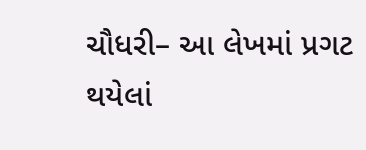ચૌધરી– આ લેખમાં પ્રગટ થયેલાં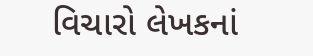વિચારો લેખકનાં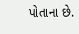પોતાના છે.